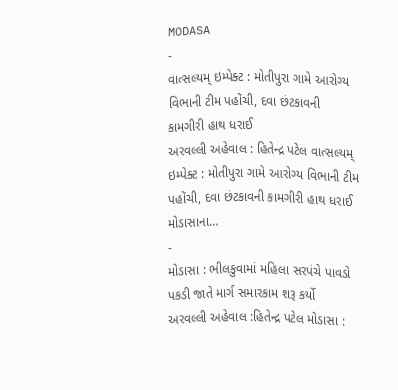MODASA
-
વાત્સલ્યમ્ ઇમ્પેક્ટ : મોતીપુરા ગામે આરોગ્ય વિભાની ટીમ પહોંચી, દવા છંટકાવની કામગીરી હાથ ધરાઈ
અરવલ્લી અહેવાલ : હિતેન્દ્ર પટેલ વાત્સલ્યમ્ ઇમ્પેક્ટ : મોતીપુરા ગામે આરોગ્ય વિભાની ટીમ પહોંચી, દવા છંટકાવની કામગીરી હાથ ધરાઈ મોડાસાના…
-
મોડાસા : ભીલકુવામાં મહિલા સરપંચે પાવડો પકડી જાતે માર્ગ સમારકામ શરૂ કર્યો
અરવલ્લી અહેવાલ :હિતેન્દ્ર પટેલ મોડાસા :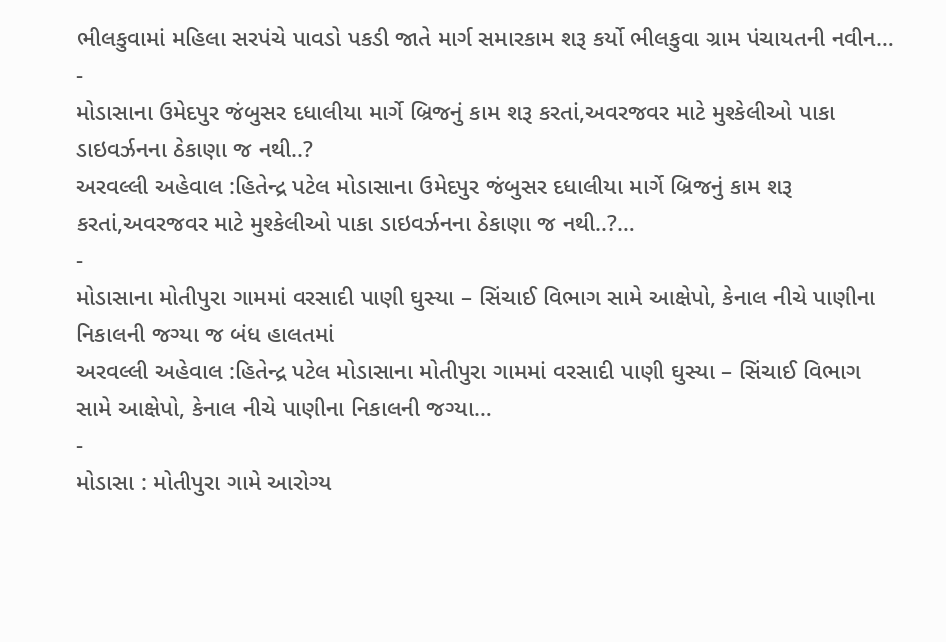ભીલકુવામાં મહિલા સરપંચે પાવડો પકડી જાતે માર્ગ સમારકામ શરૂ કર્યો ભીલકુવા ગ્રામ પંચાયતની નવીન…
-
મોડાસાના ઉમેદપુર જંબુસર દધાલીયા માર્ગે બ્રિજનું કામ શરૂ કરતાં,અવરજવર માટે મુશ્કેલીઓ પાકા ડાઇવર્ઝનના ઠેકાણા જ નથી..?
અરવલ્લી અહેવાલ :હિતેન્દ્ર પટેલ મોડાસાના ઉમેદપુર જંબુસર દધાલીયા માર્ગે બ્રિજનું કામ શરૂ કરતાં,અવરજવર માટે મુશ્કેલીઓ પાકા ડાઇવર્ઝનના ઠેકાણા જ નથી..?…
-
મોડાસાના મોતીપુરા ગામમાં વરસાદી પાણી ઘુસ્યા – સિંચાઈ વિભાગ સામે આક્ષેપો, કેનાલ નીચે પાણીના નિકાલની જગ્યા જ બંધ હાલતમાં
અરવલ્લી અહેવાલ :હિતેન્દ્ર પટેલ મોડાસાના મોતીપુરા ગામમાં વરસાદી પાણી ઘુસ્યા – સિંચાઈ વિભાગ સામે આક્ષેપો, કેનાલ નીચે પાણીના નિકાલની જગ્યા…
-
મોડાસા : મોતીપુરા ગામે આરોગ્ય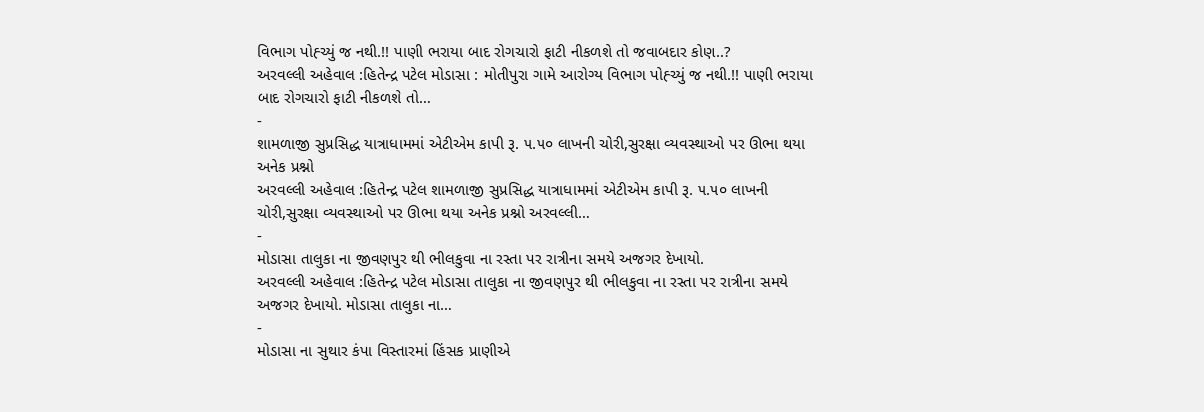વિભાગ પોહ્ચ્યું જ નથી.!! પાણી ભરાયા બાદ રોગચારો ફાટી નીકળશે તો જવાબદાર કોણ..?
અરવલ્લી અહેવાલ :હિતેન્દ્ર પટેલ મોડાસા : મોતીપુરા ગામે આરોગ્ય વિભાગ પોહ્ચ્યું જ નથી.!! પાણી ભરાયા બાદ રોગચારો ફાટી નીકળશે તો…
-
શામળાજી સુપ્રસિદ્ધ યાત્રાધામમાં એટીએમ કાપી રૂ. ૫.૫૦ લાખની ચોરી,સુરક્ષા વ્યવસ્થાઓ પર ઊભા થયા અનેક પ્રશ્નો
અરવલ્લી અહેવાલ :હિતેન્દ્ર પટેલ શામળાજી સુપ્રસિદ્ધ યાત્રાધામમાં એટીએમ કાપી રૂ. ૫.૫૦ લાખની ચોરી,સુરક્ષા વ્યવસ્થાઓ પર ઊભા થયા અનેક પ્રશ્નો અરવલ્લી…
-
મોડાસા તાલુકા ના જીવણપુર થી ભીલકુવા ના રસ્તા પર રાત્રીના સમયે અજગર દેખાયો.
અરવલ્લી અહેવાલ :હિતેન્દ્ર પટેલ મોડાસા તાલુકા ના જીવણપુર થી ભીલકુવા ના રસ્તા પર રાત્રીના સમયે અજગર દેખાયો. મોડાસા તાલુકા ના…
-
મોડાસા ના સુથાર કંપા વિસ્તારમાં હિંસક પ્રાણીએ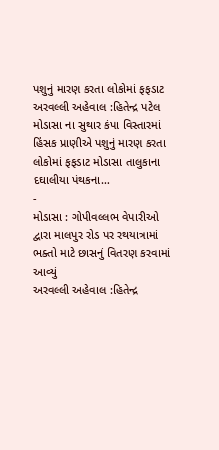પશુનું મારણ કરતા લોકોમાં ફફડાટ
અરવલ્લી અહેવાલ :હિતેન્દ્ર પટેલ મોડાસા ના સુથાર કંપા વિસ્તારમાં હિંસક પ્રાણીએ પશુનું મારણ કરતા લોકોમાં ફફડાટ મોડાસા તાલુકાના દઘાલીયા પંથકના…
-
મોડાસા : ગોપીવલ્લભ વેપારીઓ દ્વારા માલપુર રોડ પર રથયાત્રામાં ભક્તો માટે છાસનું વિતરણ કરવામાં આવ્યું
અરવલ્લી અહેવાલ :હિતેન્દ્ર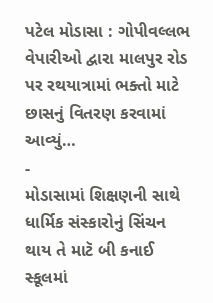પટેલ મોડાસા : ગોપીવલ્લભ વેપારીઓ દ્વારા માલપુર રોડ પર રથયાત્રામાં ભક્તો માટે છાસનું વિતરણ કરવામાં આવ્યું…
-
મોડાસામાં શિક્ષણની સાથે ધાર્મિક સંસ્કારોનું સિંચન થાય તે માટૅ બી કનાઈ સ્કૂલમાં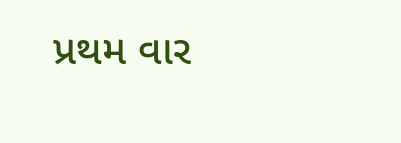પ્રથમ વાર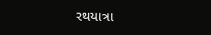રથયાત્રા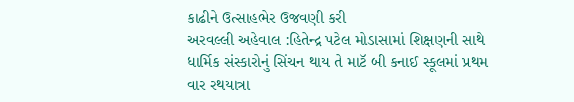કાઢીને ઉત્સાહભેર ઉજવણી કરી
અરવલ્લી અહેવાલ :હિતેન્દ્ર પટેલ મોડાસામાં શિક્ષણની સાથે ધાર્મિક સંસ્કારોનું સિંચન થાય તે માટૅ બી કનાઈ સ્કૂલમાં પ્રથમ વાર રથયાત્રા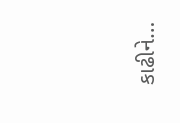કાઢીને…